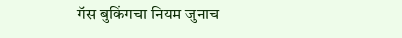गॅस बुकिंगचा नियम जुनाच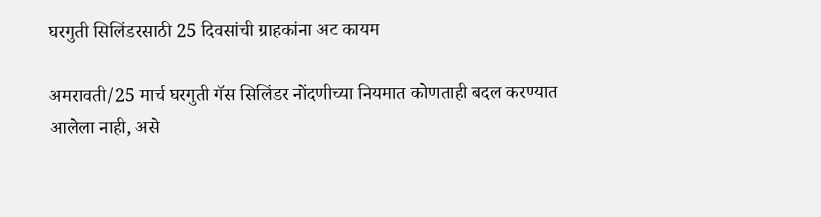घरगुती सिलिंडरसाठी 25 दिवसांची ग्राहकांना अट कायम

अमरावती/25 मार्च घरगुती गॅस सिलिंडर नोंदणीच्या नियमात कोणताही बदल करण्यात आलेला नाही, असे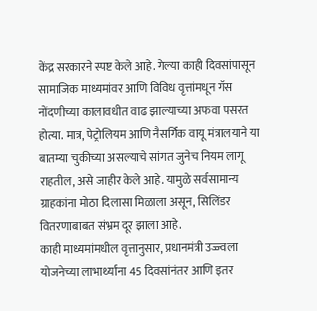केंद्र सरकारने स्पष्ट केले आहे. गेल्या काही दिवसांपासून सामाजिक माध्यमांवर आणि विविध वृत्तांमधून गॅस नोंदणीच्या कालावधीत वाढ झाल्याच्या अफवा पसरत होत्या. मात्र, पेट्रोलियम आणि नैसर्गिक वायू मंत्रालयाने या बातम्या चुकीच्या असल्याचे सांगत जुनेच नियम लागू राहतील, असे जाहीर केले आहे. यामुळे सर्वसामान्य ग्राहकांना मोठा दिलासा मिळाला असून, सिलिंडर वितरणाबाबत संभ्रम दूर झाला आहे.
काही माध्यमांमधील वृत्तानुसार, प्रधानमंत्री उज्ज्वला योजनेच्या लाभार्थ्यांना 45 दिवसांनंतर आणि इतर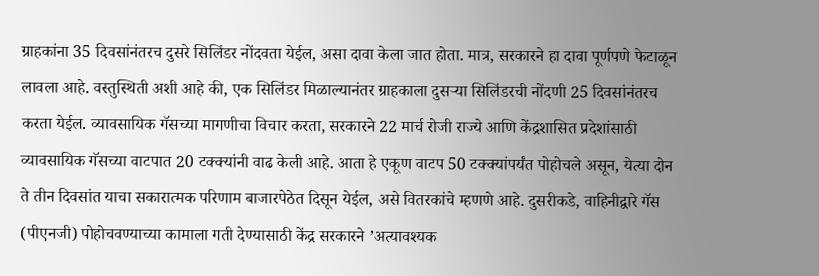ग्राहकांना 35 दिवसांनंतरच दुसरे सिलिंडर नोंदवता येईल, असा दावा केला जात होता. मात्र, सरकारने हा दावा पूर्णपणे फेटाळून लावला आहे. वस्तुस्थिती अशी आहे की, एक सिलिंडर मिळाल्यानंतर ग्राहकाला दुसर्‍या सिलिंडरची नोंदणी 25 दिवसांनंतरच करता येईल. व्यावसायिक गॅसच्या मागणीचा विचार करता, सरकारने 22 मार्च रोजी राज्ये आणि केंद्रशासित प्रदेशांसाठी व्यावसायिक गॅसच्या वाटपात 20 टक्क्यांनी वाढ केली आहे. आता हे एकूण वाटप 50 टक्क्यांपर्यंत पोहोचले असून, येत्या दोन ते तीन दिवसांत याचा सकारात्मक परिणाम बाजारपेठेत दिसून येईल, असे वितरकांचे म्हणणे आहे. दुसरीकडे, वाहिनीद्वारे गॅस (पीएनजी) पोहोचवण्याच्या कामाला गती देण्यासाठी केंद्र सरकारने ’अत्यावश्यक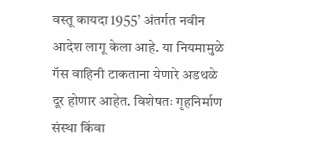वस्तू कायदा 1955’ अंतर्गत नवीन आदेश लागू केला आहे. या नियमामुळे गॅस वाहिनी टाकताना येणारे अडथळे दूर होणार आहेत. विशेषतः गृहनिर्माण संस्था किंवा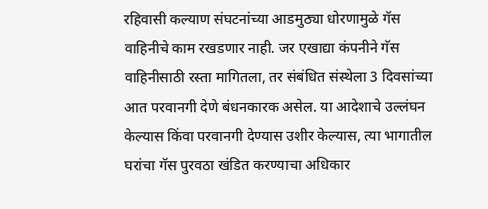रहिवासी कल्याण संघटनांच्या आडमुठ्या धोरणामुळे गॅस वाहिनीचे काम रखडणार नाही. जर एखाद्या कंपनीने गॅस वाहिनीसाठी रस्ता मागितला, तर संबंधित संस्थेला 3 दिवसांच्या आत परवानगी देणे बंधनकारक असेल. या आदेशाचे उल्लंघन केल्यास किंवा परवानगी देण्यास उशीर केल्यास, त्या भागातील घरांचा गॅस पुरवठा खंडित करण्याचा अधिकार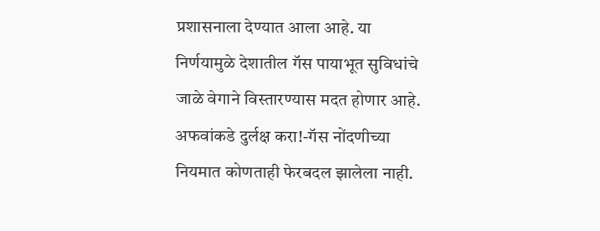प्रशासनाला देण्यात आला आहे. या निर्णयामुळे देशातील गॅस पायाभूत सुविधांचे जाळे वेगाने विस्तारण्यास मदत होणार आहे.
अफवांकडे दुर्लक्ष करा!-गॅस नोंदणीच्या नियमात कोणताही फेरबदल झालेला नाही.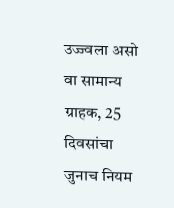उज्ज्वला असो वा सामान्य ग्राहक, 25 दिवसांचा जुनाच नियम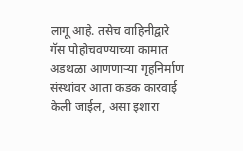लागू आहे. तसेच वाहिनीद्वारे गॅस पोहोचवण्याच्या कामात अडथळा आणणार्‍या गृहनिर्माण संस्थांवर आता कडक कारवाई केली जाईल, असा इशारा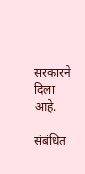सरकारने दिला आहे.

संबंधित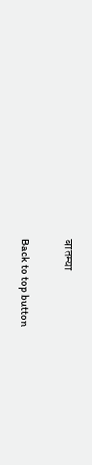बातम्या

Back to top button